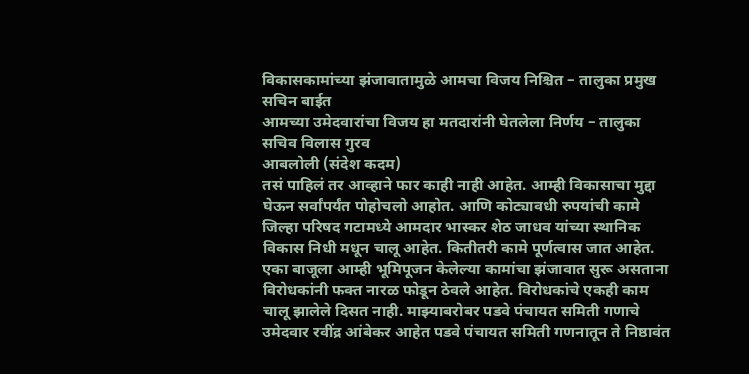विकासकामांच्या झंजावातामुळे आमचा विजय निश्चित – तालुका प्रमुख सचिन बाईत
आमच्या उमेदवारांचा विजय हा मतदारांनी घेतलेला निर्णय – तालुका सचिव विलास गुरव
आबलोली (संदेश कदम)
तसं पाहिलं तर आव्हाने फार काही नाही आहेत. आम्ही विकासाचा मुद्दा घेऊन सर्वांपर्यंत पोहोचलो आहोत. आणि कोट्यावधी रुपयांची कामे जिल्हा परिषद गटामध्ये आमदार भास्कर शेठ जाधव यांच्या स्थानिक विकास निधी मधून चालू आहेत. कितीतरी कामे पूर्णत्वास जात आहेत. एका बाजूला आम्ही भूमिपूजन केलेल्या कामांचा झंजावात सुरू असताना विरोधकांनी फक्त नारळ फोडून ठेवले आहेत. विरोधकांचे एकही काम चालू झालेले दिसत नाही. माझ्याबरोबर पडवे पंचायत समिती गणाचे उमेदवार रवींद्र आंबेकर आहेत पडवे पंचायत समिती गणनातून ते निष्ठावंत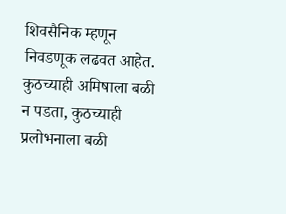शिवसैनिक म्हणून निवडणूक लढवत आहेत. कुठच्याही अमिषाला बळी न पडता, कुठच्याही प्रलोभनाला बळी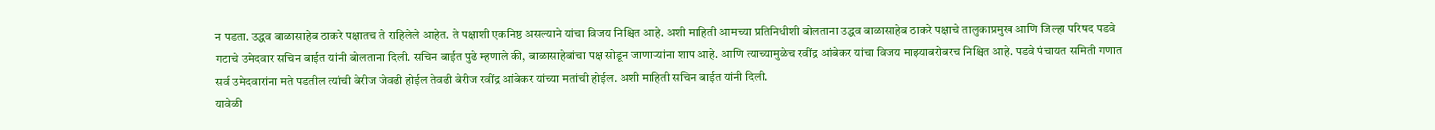न पडता. उद्धव बाळासाहेब ठाकरे पक्षातच ते राहिलेले आहेत. ते पक्षाशी एकनिष्ठ असल्याने यांचा विजय निश्चित आहे. अशी माहिती आमच्या प्रतिनिधीशी बोलताना उद्धव बाळासाहेब ठाकरे पक्षाचे तालुकाप्रमुख आणि जिल्हा परिषद पडवे गटाचे उमेदवार सचिन बाईत यांनी बोलताना दिली. सचिन बाईत पुढे म्हणाले की, बाळासाहेबांचा पक्ष सोडून जाणाऱ्यांना शाप आहे. आणि त्याच्यामुळेच रवींद्र आंबेकर यांचा विजय माझ्याबरोबरच निश्चित आहे. पडवे पंचायत समिती गणात सर्व उमेदवारांना मते पडतील त्यांची बेरीज जेवढी होईल तेवढी बेरीज रवींद्र आंबेकर यांच्या मतांची होईल. अशी माहिती सचिन बाईत यांनी दिली.
यावेळी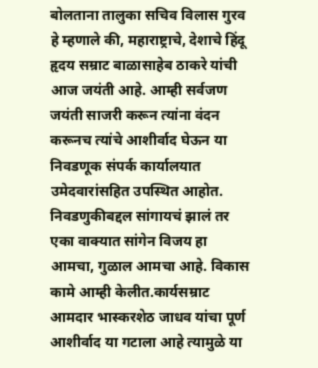बोलताना तालुका सचिव विलास गुरव हे म्हणाले की, महाराष्ट्राचे, देशाचे हिंदू हृदय सम्राट बाळासाहेब ठाकरे यांची आज जयंती आहे. आम्ही सर्वजण जयंती साजरी करून त्यांना वंदन करूनच त्यांचे आशीर्वाद घेऊन या निवडणूक संपर्क कार्यालयात उमेदवारांसहित उपस्थित आहोत. निवडणुकीबद्दल सांगायचं झालं तर एका वाक्यात सांगेन विजय हा आमचा, गुळाल आमचा आहे. विकास कामे आम्ही केलीत.कार्यसम्राट आमदार भास्करशेठ जाधव यांचा पूर्ण आशीर्वाद या गटाला आहे त्यामुळे या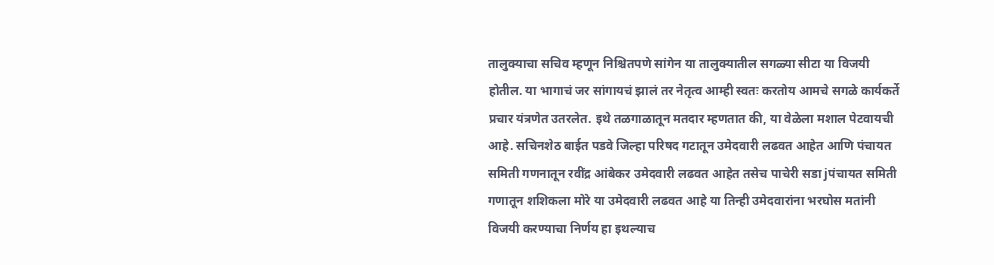तालुक्याचा सचिव म्हणून निश्चितपणे सांगेन या तालुक्यातील सगळ्या सीटा या विजयी होतील. या भागाचं जर सांगायचं झालं तर नेतृत्व आम्ही स्वतः करतोय आमचे सगळे कार्यकर्ते प्रचार यंत्रणेत उतरलेत. इथे तळगाळातून मतदार म्हणतात की, या वेळेला मशाल पेटवायची आहे. सचिनशेठ बाईत पडवे जिल्हा परिषद गटातून उमेदवारी लढवत आहेत आणि पंचायत समिती गणनातून रवींद्र आंबेकर उमेदवारी लढवत आहेत तसेच पाचेरी सडा jपंचायत समिती गणातून शशिकला मोरे या उमेदवारी लढवत आहे या तिन्ही उमेदवारांना भरघोस मतांनी विजयी करण्याचा निर्णय हा इथल्याच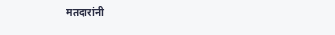मतदारांनी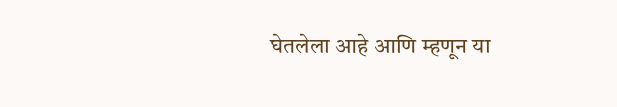घेतलेला आहे आणि म्हणून या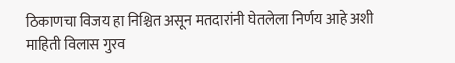ठिकाणचा विजय हा निश्चित असून मतदारांनी घेतलेला निर्णय आहे अशी माहिती विलास गुरव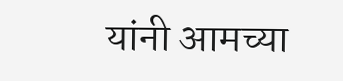यांनी आमच्या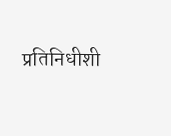प्रतिनिधीशी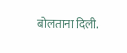बोलताना दिली.